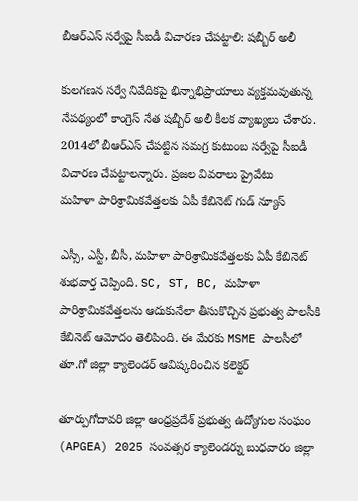బీఆర్ఎస్ సర్వేపై సీఐడీ విచారణ చేపట్టాలి: షబ్బీర్ అలీ

కులగణన సర్వే నివేదికపై భిన్నాభిప్రాయాలు వ్యక్తమవుతున్న నేపథ్యంలో కాంగ్రెస్ నేత షబ్బీర్ అలీ కీలక వ్యాఖ్యలు చేశారు. 2014లో బీఆర్ఎస్ చేపట్టిన సమగ్ర కుటుంబ సర్వేపై సీఐడీ విచారణ చేపట్టాలన్నారు. ప్రజల వివరాలు ప్రైవేటు
మహిళా పారిశ్రామికవేత్తలకు ఏపీ కేబినెట్ గుడ్ న్యూస్

ఎస్సీ, ఎస్టీ, బీసీ, మహిళా పారిశ్రామికవేత్తలకు ఏపీ కేబినెట్ శుభవార్త చెప్పింది. SC, ST, BC, మహిళా పారిశ్రామికవేత్తలను ఆదుకునేలా తీసుకొచ్చిన ప్రభుత్వ పాలసీకి కేబినెట్ ఆమోదం తెలిపింది. ఈ మేరకు MSME పాలసీలో
తూ.గో జిల్లా క్యాలెండర్ ఆవిష్కరించిన కలెక్టర్

తూర్పుగోదావరి జిల్లా ఆంధ్రప్రదేశ్ ప్రభుత్వ ఉద్యోగుల సంఘం (APGEA) 2025 సంవత్సర క్యాలెండర్ను బుధవారం జిల్లా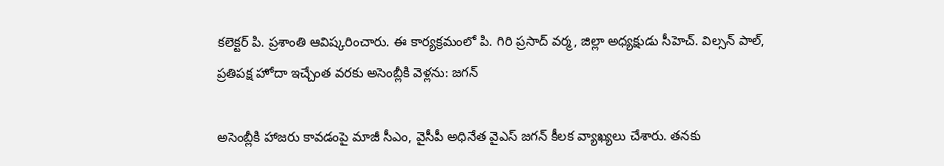కలెక్టర్ పి. ప్రశాంతి ఆవిష్కరించారు. ఈ కార్యక్రమంలో పి. గిరి ప్రసాద్ వర్మ, జిల్లా అధ్యక్షుడు సీహెచ్. విల్సన్ పాల్,
ప్రతిపక్ష హోదా ఇచ్చేంత వరకు అసెంబ్లీకి వెళ్లను: జగన్

అసెంబ్లీకి హాజరు కావడంపై మాజీ సీఎం, వైసీపీ అధినేత వైఎస్ జగన్ కీలక వ్యాఖ్యలు చేశారు. తనకు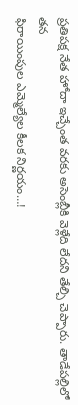ప్రతిపక్ష నేత హోదా ఇచ్చేంత వరకు అసెంబ్లీకి వెళ్లేది లేదని తేల్చి చెప్పారు. తాడేపల్లిలో తన
ఫిరాయింపుల ఎమ్మెల్యేల కీలక నిర్ణయం…!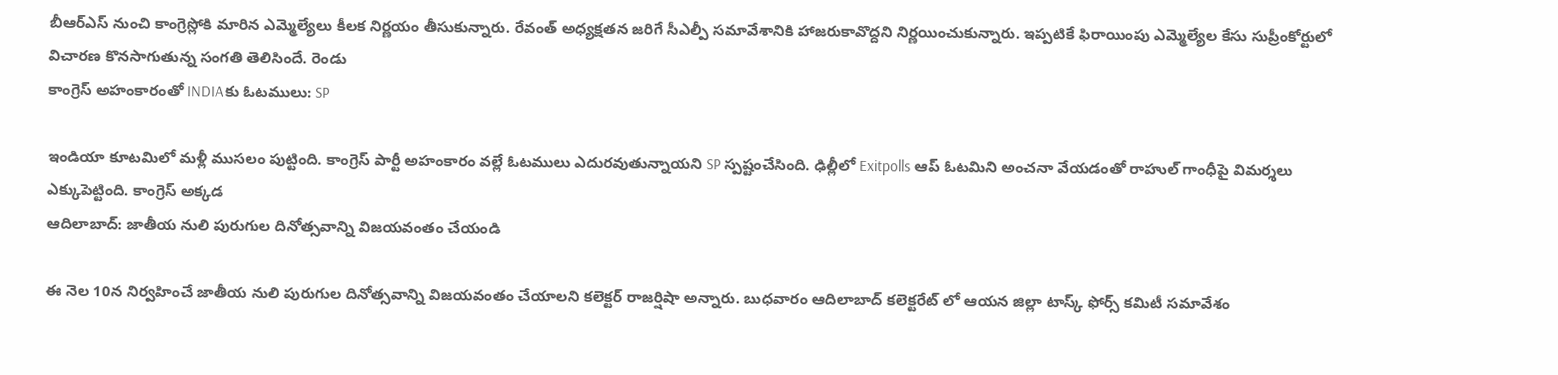బీఆర్ఎస్ నుంచి కాంగ్రెస్లోకి మారిన ఎమ్మెల్యేలు కీలక నిర్ణయం తీసుకున్నారు. రేవంత్ అధ్యక్షతన జరిగే సీఎల్పీ సమావేశానికి హాజరుకావొద్దని నిర్ణయించుకున్నారు. ఇప్పటికే ఫిరాయింపు ఎమ్మెల్యేల కేసు సుప్రీంకోర్టులో విచారణ కొనసాగుతున్న సంగతి తెలిసిందే. రెండు
కాంగ్రెస్ అహంకారంతో INDIAకు ఓటములు: SP

ఇండియా కూటమిలో మళ్లీ ముసలం పుట్టింది. కాంగ్రెస్ పార్టీ అహంకారం వల్లే ఓటములు ఎదురవుతున్నాయని SP స్పష్టంచేసింది. ఢిల్లీలో Exitpolls ఆప్ ఓటమిని అంచనా వేయడంతో రాహుల్ గాంధీపై విమర్శలు ఎక్కుపెట్టింది. కాంగ్రెస్ అక్కడ
ఆదిలాబాద్: జాతీయ నులి పురుగుల దినోత్సవాన్ని విజయవంతం చేయండి

ఈ నెల 10న నిర్వహించే జాతీయ నులి పురుగుల దినోత్సవాన్ని విజయవంతం చేయాలని కలెక్టర్ రాజర్షిషా అన్నారు. బుధవారం ఆదిలాబాద్ కలెక్టరేట్ లో ఆయన జిల్లా టాస్క్ ఫోర్స్ కమిటీ సమావేశం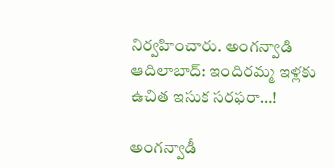నిర్వహించారు. అంగన్వాడి
ఆదిలాబాద్: ఇందిరమ్మ ఇళ్లకు ఉచిత ఇసుక సరఫరా…!

అంగన్వాడీ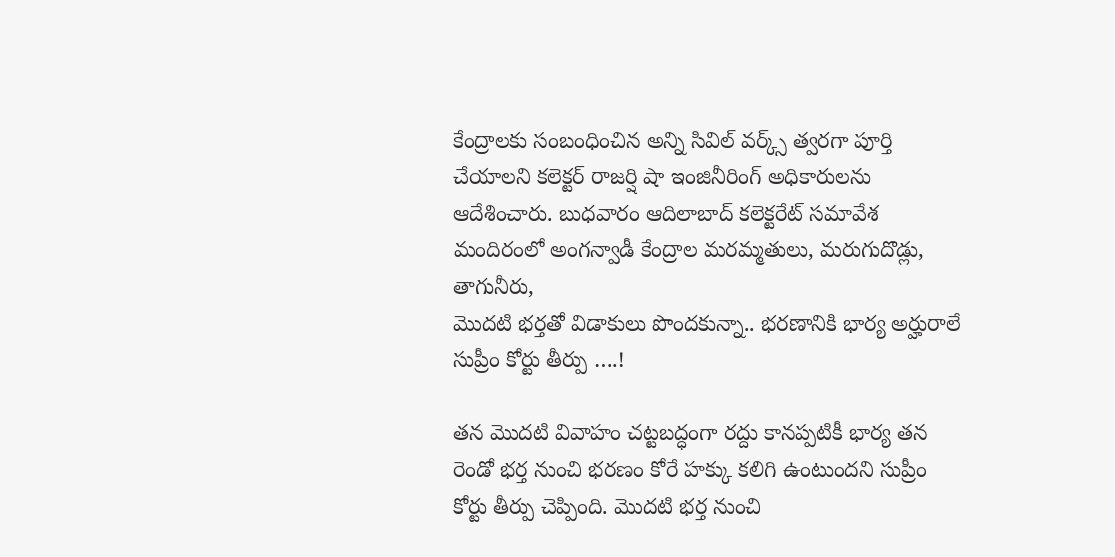కేంద్రాలకు సంబంధించిన అన్ని సివిల్ వర్క్స్ త్వరగా పూర్తి చేయాలని కలెక్టర్ రాజర్షి షా ఇంజినీరింగ్ అధికారులను ఆదేశించారు. బుధవారం ఆదిలాబాద్ కలెక్టరేట్ సమావేశ మందిరంలో అంగన్వాడీ కేంద్రాల మరమ్మతులు, మరుగుదొడ్లు, తాగునీరు,
మొదటి భర్తతో విడాకులు పొందకున్నా.. భరణానికి భార్య అర్హురాలే సుప్రీం కోర్టు తీర్పు ….!

తన మొదటి వివాహం చట్టబద్ధంగా రద్దు కానప్పటికీ భార్య తన రెండో భర్త నుంచి భరణం కోరే హక్కు కలిగి ఉంటుందని సుప్రీం కోర్టు తీర్పు చెప్పింది. మొదటి భర్త నుంచి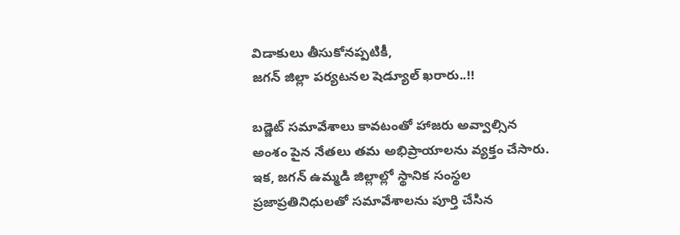విడాకులు తీసుకోనప్పటికీ,
జగన్ జిల్లా పర్యటనల షెడ్యూల్ ఖరారు..!!

బడ్జెట్ సమావేశాలు కావటంతో హాజరు అవ్వాల్సిన అంశం పైన నేతలు తమ అభిప్రాయాలను వ్యక్తం చేసారు. ఇక, జగన్ ఉమ్మడి జిల్లాల్లో స్థానిక సంస్థల ప్రజాప్రతినిధులతో సమావేశాలను పూర్తి చేసిన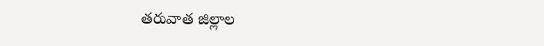తరువాత జిల్లాల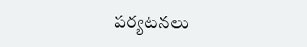పర్యటనలు